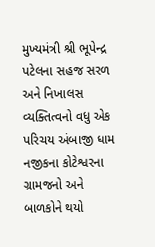મુખ્યમંત્રી શ્રી ભૂપેન્દ્ર પટેલના સહજ સરળ અને નિખાલસ વ્યક્તિત્વનો વધુ એક પરિચય અંબાજી ધામ નજીકના કોટેશ્વરના ગ્રામજનો અને બાળકોને થયો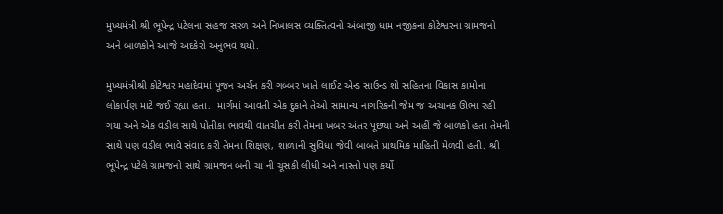મુખ્યમંત્રી શ્રી ભૂપેન્દ્ર પટેલના સહજ સરળ અને નિખાલસ વ્યક્તિત્વનો અંબાજી ધામ નજીકના કોટેશ્વરના ગ્રામજનો અને બાળકોને આજે અદકેરો અનુભવ થયો.

મુખ્યમંત્રીશ્રી કોટેશ્વર મહાદેવમાં પૂજન અર્ચન કરી ગબ્બર ખાતે લાઈટ એન્ડ સાઉન્ડ શો સહિતના વિકાસ કામોના લોકાર્પણ માટે જઈ રહ્યા હતા.  માર્ગમાં આવતી એક દુકાને તેઓ સામાન્ય નાગરિકની જેમ જ અચાનક ઊભા રહી ગયા અને એક વડીલ સાથે પોતીકા ભાવથી વાતચીત કરી તેમના ખબર અંતર પૂછ્યા અને અહીં જે બાળકો હતા તેમની સાથે પણ વડીલ ભાવે સંવાદ કરી તેમના શિક્ષણ, શાળાની સુવિધા જેવી બાબતે પ્રાથમિક માહિતી મેળવી હતી. શ્રી ભૂપેન્દ્ર પટેલે ગ્રામજનો સાથે ગ્રામજન બની ચા ની ચૂસકી લીધી અને નાસ્તો પણ કર્યો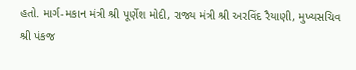હતો. માર્ગ-મકાન મંત્રી શ્રી પૂર્ણેશ મોદી, રાજ્ય મંત્રી શ્રી અરવિંદ રૈયાણી, મુખ્યસચિવ શ્રી પંકજ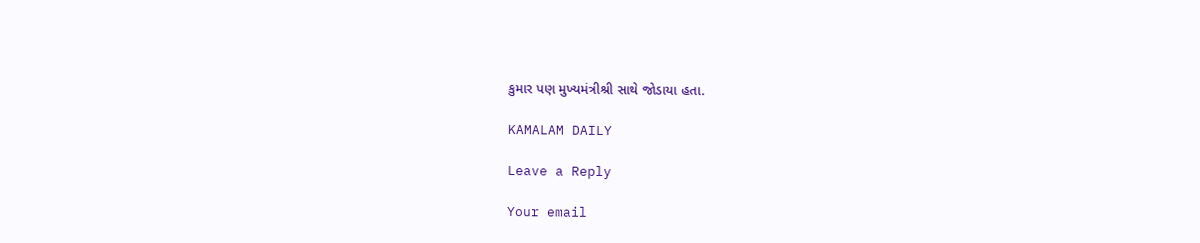કુમાર પણ મુખ્યમંત્રીશ્રી સાથે જોડાયા હતા.

KAMALAM DAILY

Leave a Reply

Your email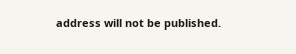address will not be published.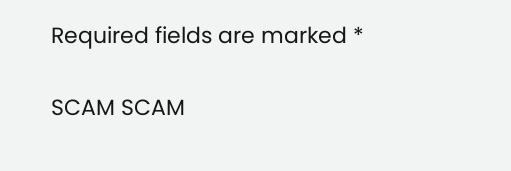Required fields are marked *

SCAM SCAM